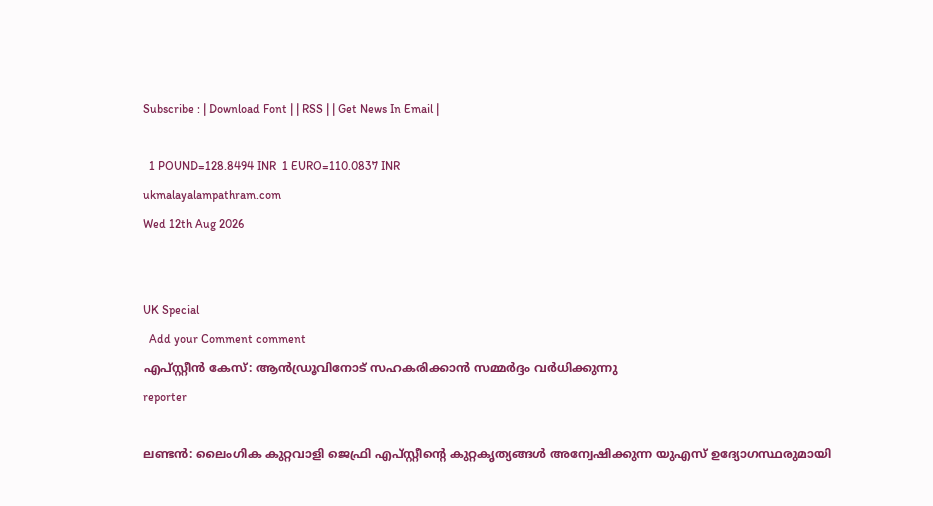Subscribe : | Download Font | | RSS | | Get News In Email |

  1 POUND=128.8494 INR  1 EURO=110.0837 INR
ukmalayalampathram.com
Wed 12th Aug 2026


UK Special
  Add your Comment comment
എപ്സ്റ്റീന്‍ കേസ്: ആന്‍ഡ്രൂവിനോട് സഹകരിക്കാന്‍ സമ്മര്‍ദ്ദം വര്‍ധിക്കുന്നു
reporter

ലണ്ടന്‍: ലൈംഗിക കുറ്റവാളി ജെഫ്രി എപ്സ്റ്റീന്റെ കുറ്റകൃത്യങ്ങള്‍ അന്വേഷിക്കുന്ന യുഎസ് ഉദ്യോഗസ്ഥരുമായി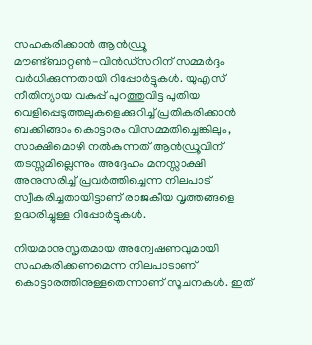സഹകരിക്കാന്‍ ആന്‍ഡ്രൂ മൗണ്ട്ബാറ്റണ്‍-വിന്‍ഡ്‌സറിന് സമ്മര്‍ദ്ദം വര്‍ധിക്കുന്നതായി റിപ്പോര്‍ട്ടുകള്‍. യുഎസ് നീതിന്യായ വകുപ്പ് പുറത്തുവിട്ട പുതിയ വെളിപ്പെടുത്തലുകളെക്കുറിച്ച് പ്രതികരിക്കാന്‍ ബക്കിങ്ങാം കൊട്ടാരം വിസമ്മതിച്ചെങ്കിലും, സാക്ഷിമൊഴി നല്‍കുന്നത് ആന്‍ഡ്രൂവിന് തടസ്സമില്ലെന്നും അദ്ദേഹം മനസ്സാക്ഷി അനുസരിച്ച് പ്രവര്‍ത്തിച്ചെന്ന നിലപാട് സ്വീകരിച്ചതായിട്ടാണ് രാജകീയ വൃത്തങ്ങളെ ഉദ്ധരിച്ചുള്ള റിപ്പോര്‍ട്ടുകള്‍.

നിയമാനുസൃതമായ അന്വേഷണവുമായി സഹകരിക്കണമെന്ന നിലപാടാണ് കൊട്ടാരത്തിനുള്ളതെന്നാണ് സൂചനകള്‍. ഇത്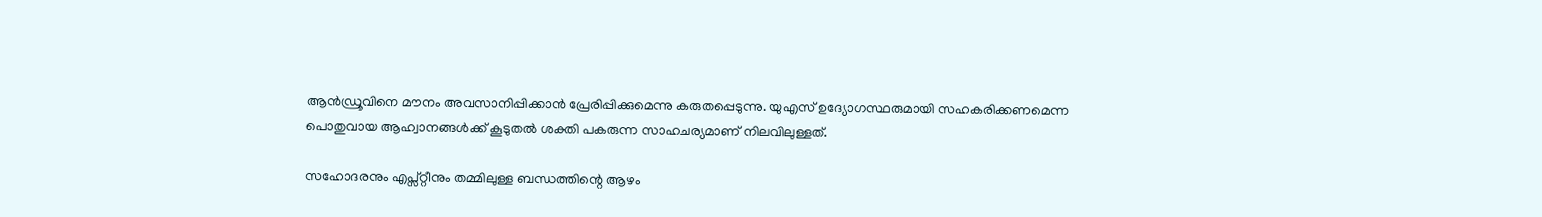ആന്‍ഡ്രൂവിനെ മൗനം അവസാനിപ്പിക്കാന്‍ പ്രേരിപ്പിക്കുമെന്നു കരുതപ്പെടുന്നു. യുഎസ് ഉദ്യോഗസ്ഥരുമായി സഹകരിക്കണമെന്ന പൊതുവായ ആഹ്വാനങ്ങള്‍ക്ക് കൂടുതല്‍ ശക്തി പകരുന്ന സാഹചര്യമാണ് നിലവിലുള്ളത്.

സഹോദരനും എപ്സ്റ്റീനും തമ്മിലുള്ള ബന്ധത്തിന്റെ ആഴം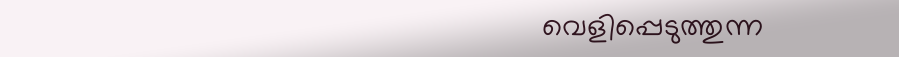വെളിപ്പെടുത്തുന്ന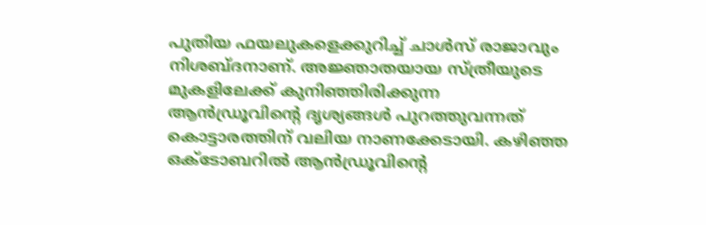പുതിയ ഫയലുകളെക്കുറിച്ച് ചാള്‍സ് രാജാവും നിശബ്ദനാണ്. അജ്ഞാതയായ സ്ത്രീയുടെ മുകളിലേക്ക് കുനിഞ്ഞിരിക്കുന്ന ആന്‍ഡ്രൂവിന്റെ ദൃശ്യങ്ങള്‍ പുറത്തുവന്നത് കൊട്ടാരത്തിന് വലിയ നാണക്കേടായി. കഴിഞ്ഞ ഒക്ടോബറില്‍ ആന്‍ഡ്രൂവിന്റെ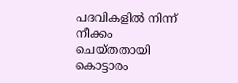പദവികളില്‍ നിന്ന് നീക്കം ചെയ്തതായി കൊട്ടാരം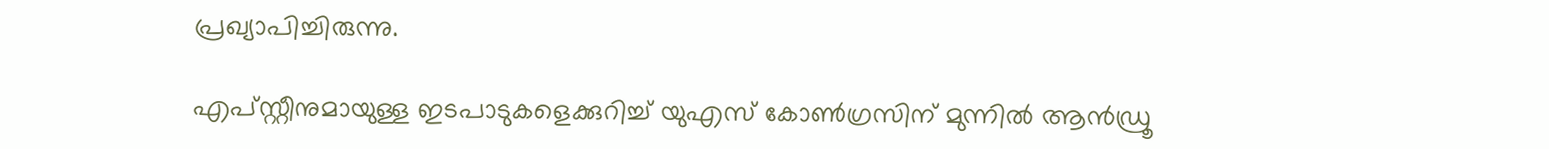പ്രഖ്യാപിച്ചിരുന്നു.

എപ്സ്റ്റീനുമായുള്ള ഇടപാടുകളെക്കുറിച്ച് യുഎസ് കോണ്‍ഗ്രസിന് മുന്നില്‍ ആന്‍ഡ്രൂ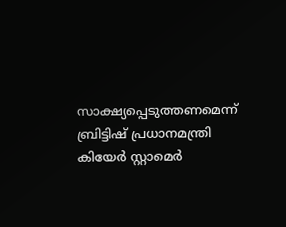സാക്ഷ്യപ്പെടുത്തണമെന്ന് ബ്രിട്ടിഷ് പ്രധാനമന്ത്രി കിയേര്‍ സ്റ്റാമെര്‍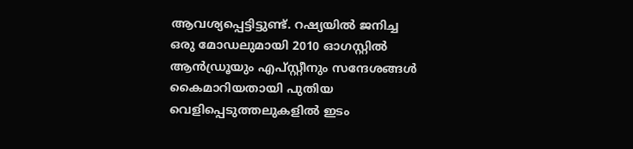ആവശ്യപ്പെട്ടിട്ടുണ്ട്. റഷ്യയില്‍ ജനിച്ച ഒരു മോഡലുമായി 2010 ഓഗസ്റ്റില്‍ ആന്‍ഡ്രൂയും എപ്സ്റ്റീനും സന്ദേശങ്ങള്‍ കൈമാറിയതായി പുതിയ വെളിപ്പെടുത്തലുകളില്‍ ഇടം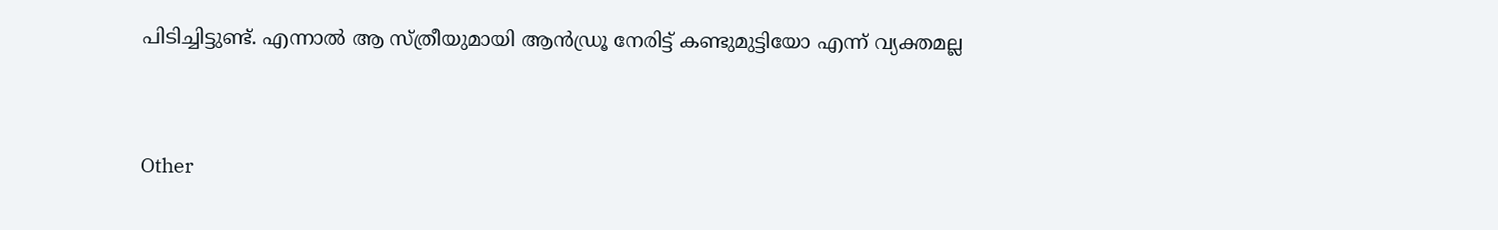പിടിച്ചിട്ടുണ്ട്. എന്നാല്‍ ആ സ്ത്രീയുമായി ആന്‍ഡ്രൂ നേരിട്ട് കണ്ടുമുട്ടിയോ എന്ന് വ്യക്തമല്ല


Other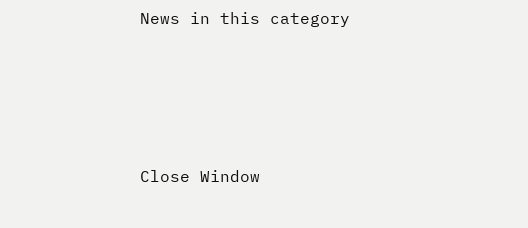News in this category








Close Window